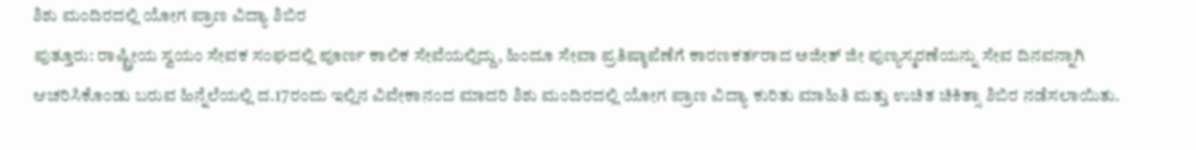ಶಿಶು ಮಂದಿರದಲ್ಲಿ ಯೋಗ ಪ್ರಾಣ ವಿದ್ಯಾ ಶಿಬಿರ
ಪುತ್ತೂರು: ರಾಷ್ಟ್ರೀಯ ಸ್ವಯಂ ಸೇವಕ ಸಂಘದಲ್ಲಿ ಪೂರ್ಣ ಕಾಲಿಕ ಸೇವೆಯಲ್ಲಿದ್ದು, ಹಿಂದೂ ಸೇವಾ ಪ್ರತಿಷ್ಠಾಪೆಣೆಗೆ ಕಾರಣಕರ್ತರಾದ ಅಜೀತ್ ಜೀ ಪುಣ್ಯಸ್ಮರಣೆಯನ್ನು ಸೇವ ದಿನವನ್ನಾಗಿ ಆಚರಿಸಿಕೊಂಡು ಬರುವ ಹಿನ್ನೆಲೆಯಲ್ಲಿ ದ.17ರಂದು ಇಲ್ಲಿನ ವಿವೇಕಾನಂದ ಮಾದರಿ ಶಿಶು ಮಂದಿರದಲ್ಲಿ ಯೋಗ ಪ್ರಾಣ ವಿದ್ಯಾ ಕುರಿತು ಮಾಹಿತಿ ಮತ್ತು ಉಚಿತ ಚಿಕಿತ್ಸಾ ಶಿಬಿರ ನಡೆಸಲಾಯಿತು.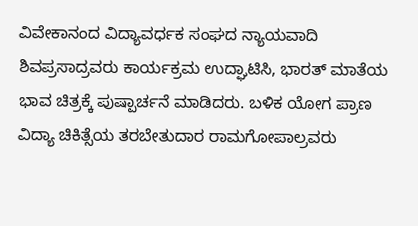ವಿವೇಕಾನಂದ ವಿದ್ಯಾವರ್ಧಕ ಸಂಘದ ನ್ಯಾಯವಾದಿ ಶಿವಪ್ರಸಾದ್ರವರು ಕಾರ್ಯಕ್ರಮ ಉದ್ಘಾಟಿಸಿ, ಭಾರತ್ ಮಾತೆಯ ಭಾವ ಚಿತ್ರಕ್ಕೆ ಪುಷ್ಪಾರ್ಚನೆ ಮಾಡಿದರು. ಬಳಿಕ ಯೋಗ ಪ್ರಾಣ ವಿದ್ಯಾ ಚಿಕಿತ್ಸೆಯ ತರಬೇತುದಾರ ರಾಮಗೋಪಾಲ್ರವರು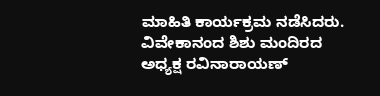ಮಾಹಿತಿ ಕಾರ್ಯಕ್ರಮ ನಡೆಸಿದರು. ವಿವೇಕಾನಂದ ಶಿಶು ಮಂದಿರದ ಅಧ್ಯಕ್ಷ ರವಿನಾರಾಯಣ್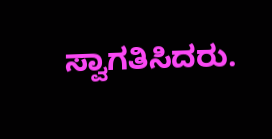ಸ್ವಾಗತಿಸಿದರು.